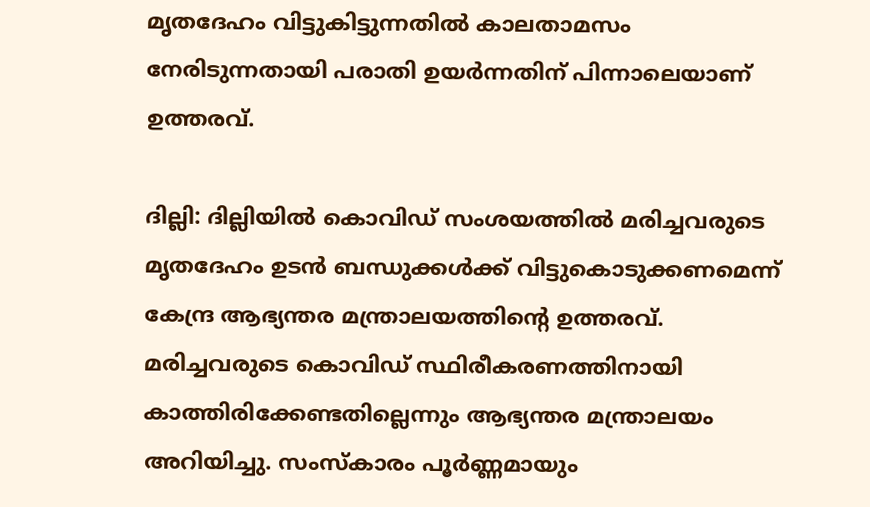മൃതദേഹം വിട്ടുകിട്ടുന്നതിൽ കാലതാമസം നേരിടുന്നതായി പരാതി ഉയർന്നതിന് പിന്നാലെയാണ് ഉത്തരവ്.

ദില്ലി: ദില്ലിയിൽ കൊവിഡ് സംശയത്തിൽ മരിച്ചവരുടെ മൃതദേഹം ഉടൻ ബന്ധുക്കൾക്ക് വിട്ടുകൊടുക്കണമെന്ന് കേന്ദ്ര ആഭ്യന്തര മന്ത്രാലയത്തിന്റെ ഉത്തരവ്. മരിച്ചവരുടെ കൊവിഡ് സ്ഥിരീകരണത്തിനായി കാത്തിരിക്കേണ്ടതില്ലെന്നും ആഭ്യന്തര മന്ത്രാലയം അറിയിച്ചു. സംസ്കാരം പൂർണ്ണമായും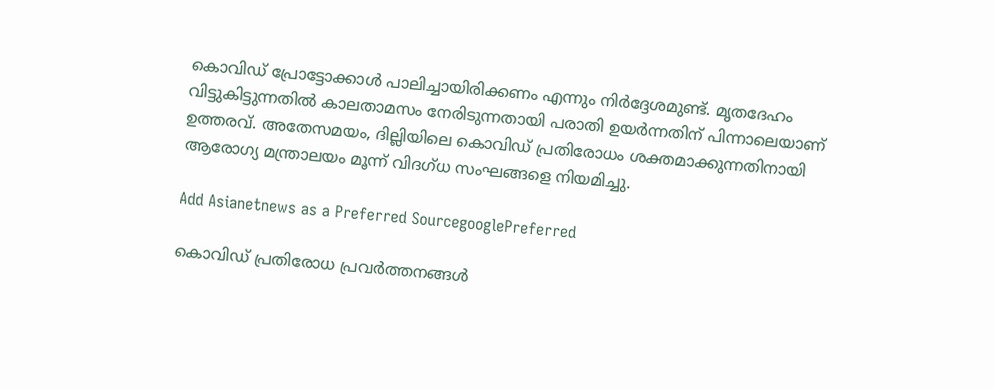കൊവിഡ് പ്രോട്ടോക്കാൾ പാലിച്ചായിരിക്കണം എന്നും നിര്‍ദ്ദേശമുണ്ട്. മൃതദേഹം വിട്ടുകിട്ടുന്നതിൽ കാലതാമസം നേരിടുന്നതായി പരാതി ഉയർന്നതിന് പിന്നാലെയാണ് ഉത്തരവ്. അതേസമയം, ദില്ലിയിലെ കൊവിഡ്‌ പ്രതിരോധം ശക്തമാക്കുന്നതിനായി ആരോഗ്യ മന്ത്രാലയം മൂന്ന് വിദഗ്ധ സംഘങ്ങളെ നിയമിച്ചു.

Add Asianetnews as a Preferred SourcegooglePreferred

കൊവിഡ് പ്രതിരോധ പ്രവർത്തനങ്ങൾ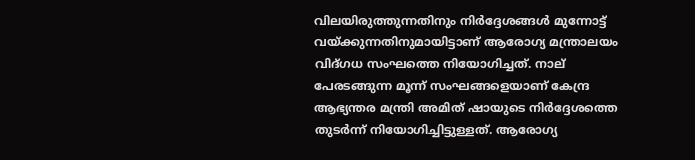വിലയിരുത്തുന്നതിനും നിർദ്ദേശങ്ങൾ മുന്നോട്ട് വയ്ക്കുന്നതിനുമായിട്ടാണ് ആരോഗ്യ മന്ത്രാലയം വിദ്ഗധ സംഘത്തെ നിയോഗിച്ചത്. നാല് പേരടങ്ങുന്ന മൂന്ന് സംഘങ്ങളെയാണ് കേന്ദ്ര ആഭ്യന്തര മന്ത്രി അമിത് ഷായുടെ നിർദ്ദേശത്തെ തുടർന്ന് നിയോഗിച്ചിട്ടുള്ളത്. ആരോഗ്യ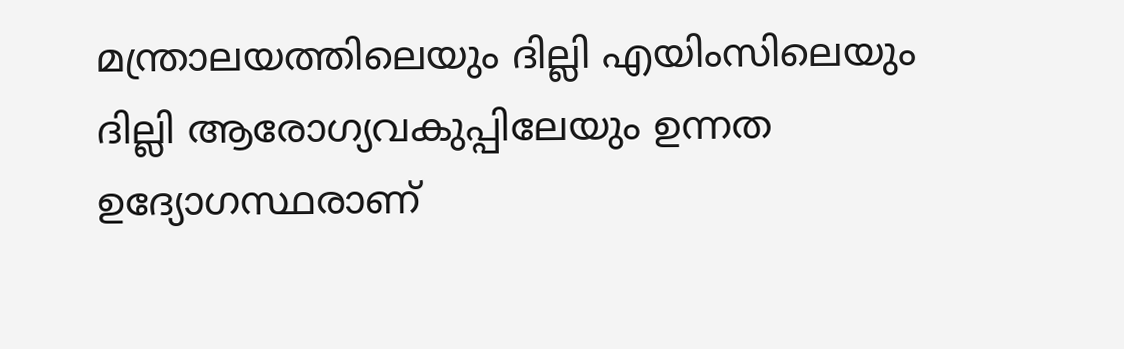മന്ത്രാലയത്തിലെയും ദില്ലി എയിംസിലെയും ദില്ലി ആരോഗ്യവകുപ്പിലേയും ഉന്നത ഉദ്യോഗസ്ഥരാണ്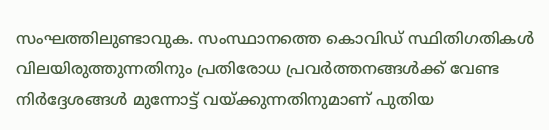സംഘത്തിലുണ്ടാവുക. സംസ്ഥാനത്തെ കൊവിഡ് സ്ഥിതിഗതികൾ വിലയിരുത്തുന്നതിനും പ്രതിരോധ പ്രവര്‍ത്തനങ്ങള്‍ക്ക് വേണ്ട നിർദ്ദേശങ്ങൾ മുന്നോട്ട് വയ്ക്കുന്നതിനുമാണ് പുതിയ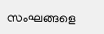സംഘങ്ങളെ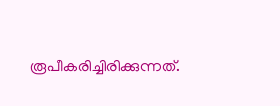രൂപീകരിച്ചിരിക്കുന്നത്.